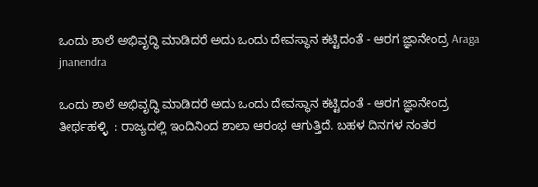ಒಂದು ಶಾಲೆ ಅಭಿವೃದ್ಧಿ ಮಾಡಿದರೆ ಅದು ಒಂದು ದೇವಸ್ಥಾನ ಕಟ್ಟಿದಂತೆ - ಆರಗ ಜ್ಞಾನೇಂದ್ರ Araga jnanendra

ಒಂದು ಶಾಲೆ ಅಭಿವೃದ್ಧಿ ಮಾಡಿದರೆ ಅದು ಒಂದು ದೇವಸ್ಥಾನ ಕಟ್ಟಿದಂತೆ - ಆರಗ ಜ್ಞಾನೇಂದ್ರ
ತೀರ್ಥಹಳ್ಳಿ  : ರಾಜ್ಯದಲ್ಲಿ ಇಂದಿನಿಂದ ಶಾಲಾ ಆರಂಭ ಆಗುತ್ತಿದೆ. ಬಹಳ ದಿನಗಳ ನಂತರ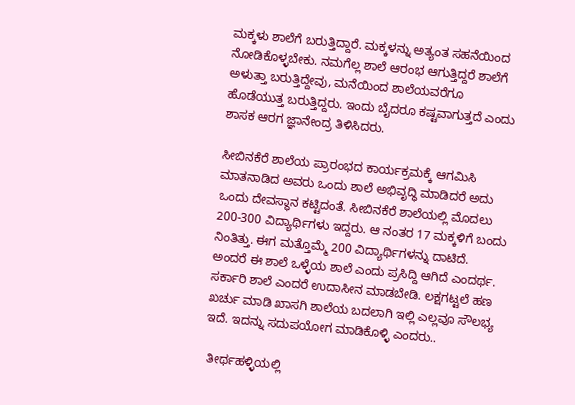ಮಕ್ಕಳು ಶಾಲೆಗೆ ಬರುತ್ತಿದ್ದಾರೆ. ಮಕ್ಕಳನ್ನು ಅತ್ಯಂತ ಸಹನೆಯಿಂದ ನೋಡಿಕೊಳ್ಳಬೇಕು. ನಮಗೆಲ್ಲ ಶಾಲೆ ಆರಂಭ ಆಗುತ್ತಿದ್ದರೆ ಶಾಲೆಗೆ ಅಳುತ್ತಾ ಬರುತ್ತಿದ್ದೇವು, ಮನೆಯಿಂದ ಶಾಲೆಯವರೆಗೂ ಹೊಡೆಯುತ್ತ ಬರುತ್ತಿದ್ದರು. ಇಂದು ಬೈದರೂ ಕಷ್ಟವಾಗುತ್ತದೆ ಎಂದು ಶಾಸಕ ಆರಗ ಜ್ಞಾನೇಂದ್ರ ತಿಳಿಸಿದರು.

ಸೀಬಿನಕೆರೆ ಶಾಲೆಯ ಪ್ರಾರಂಭದ ಕಾರ್ಯಕ್ರಮಕ್ಕೆ ಆಗಮಿಸಿ ಮಾತನಾಡಿದ ಅವರು ಒಂದು ಶಾಲೆ ಅಭಿವೃದ್ಧಿ ಮಾಡಿದರೆ ಅದು ಒಂದು ದೇವಸ್ಥಾನ ಕಟ್ಟಿದಂತೆ. ಸೀಬಿನಕೆರೆ ಶಾಲೆಯಲ್ಲಿ ಮೊದಲು 200-300 ವಿದ್ಯಾರ್ಥಿಗಳು ಇದ್ದರು. ಆ ನಂತರ 17 ಮಕ್ಕಳಿಗೆ ಬಂದು ನಿಂತಿತ್ತು. ಈಗ ಮತ್ತೊಮ್ಮೆ 200 ವಿದ್ಯಾರ್ಥಿಗಳನ್ನು ದಾಟಿದೆ. ಅಂದರೆ ಈ ಶಾಲೆ ಒಳ್ಳೆಯ ಶಾಲೆ ಎಂದು ಪ್ರಸಿದ್ದಿ ಆಗಿದೆ ಎಂದರ್ಥ. ಸರ್ಕಾರಿ ಶಾಲೆ ಎಂದರೆ ಉದಾಸೀನ ಮಾಡಬೇಡಿ. ಲಕ್ಷಗಟ್ಟಲೆ ಹಣ ಖರ್ಚು ಮಾಡಿ ಖಾಸಗಿ ಶಾಲೆಯ ಬದಲಾಗಿ ಇಲ್ಲಿ ಎಲ್ಲವೂ ಸೌಲಭ್ಯ ಇದೆ. ಇದನ್ನು ಸದುಪಯೋಗ ಮಾಡಿಕೊಳ್ಳಿ ಎಂದರು..

 ತೀರ್ಥಹಳ್ಳಿಯಲ್ಲಿ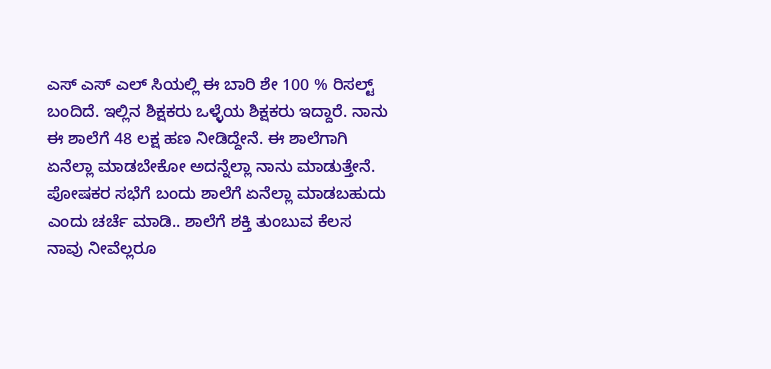ಎಸ್ ಎಸ್ ಎಲ್ ಸಿಯಲ್ಲಿ ಈ ಬಾರಿ ಶೇ 100 % ರಿಸಲ್ಟ್ ಬಂದಿದೆ. ಇಲ್ಲಿನ ಶಿಕ್ಷಕರು ಒಳ್ಳೆಯ ಶಿಕ್ಷಕರು ಇದ್ದಾರೆ. ನಾನು ಈ ಶಾಲೆಗೆ 48 ಲಕ್ಷ ಹಣ ನೀಡಿದ್ದೇನೆ. ಈ ಶಾಲೆಗಾಗಿ ಏನೆಲ್ಲಾ ಮಾಡಬೇಕೋ ಅದನ್ನೆಲ್ಲಾ ನಾನು ಮಾಡುತ್ತೇನೆ. ಪೋಷಕರ ಸಭೆಗೆ ಬಂದು ಶಾಲೆಗೆ ಏನೆಲ್ಲಾ ಮಾಡಬಹುದು ಎಂದು ಚರ್ಚೆ ಮಾಡಿ.. ಶಾಲೆಗೆ ಶಕ್ತಿ ತುಂಬುವ ಕೆಲಸ ನಾವು ನೀವೆಲ್ಲರೂ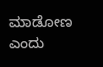ಮಾಡೋಣ ಎಂದು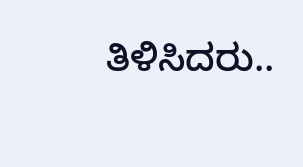ತಿಳಿಸಿದರು..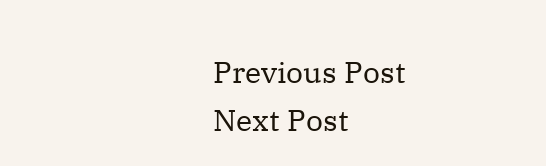Previous Post Next Post